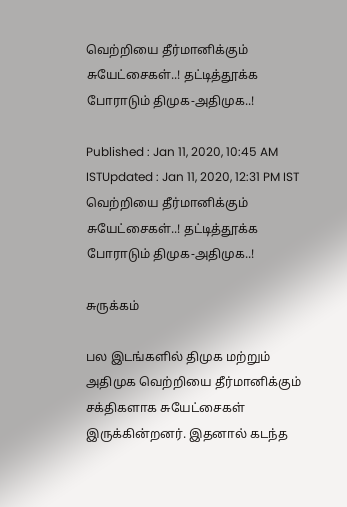வெற்றியை தீர்மானிக்கும் சுயேட்சைகள்..! தட்டித்தூக்க போராடும் திமுக-அதிமுக..!

Published : Jan 11, 2020, 10:45 AM ISTUpdated : Jan 11, 2020, 12:31 PM IST
வெற்றியை தீர்மானிக்கும் சுயேட்சைகள்..! தட்டித்தூக்க போராடும் திமுக-அதிமுக..!

சுருக்கம்

பல இடங்களில் திமுக மற்றும் அதிமுக வெற்றியை தீர்மானிக்கும் சக்திகளாக சுயேட்சைகள் இருக்கின்றனர். இதனால் கடந்த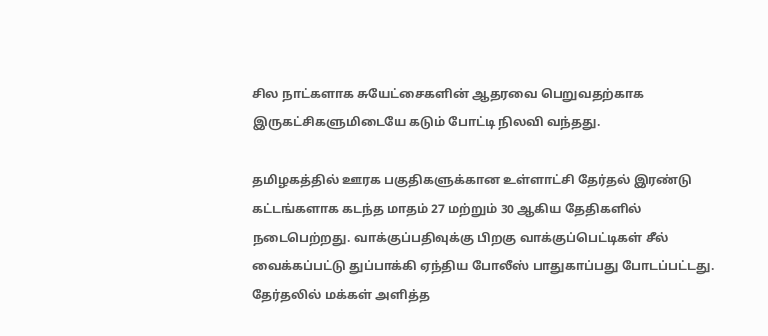சில நாட்களாக சுயேட்சைகளின் ஆதரவை பெறுவதற்காக இருகட்சிகளுமிடையே கடும் போட்டி நிலவி வந்தது.

தமிழகத்தில் ஊரக பகுதிகளுக்கான உள்ளாட்சி தேர்தல் இரண்டு கட்டங்களாக கடந்த மாதம் 27 மற்றும் 30 ஆகிய தேதிகளில் நடைபெற்றது. வாக்குப்பதிவுக்கு பிறகு வாக்குப்பெட்டிகள் சீல் வைக்கப்பட்டு துப்பாக்கி ஏந்திய போலீஸ் பாதுகாப்பது போடப்பட்டது. தேர்தலில் மக்கள் அளித்த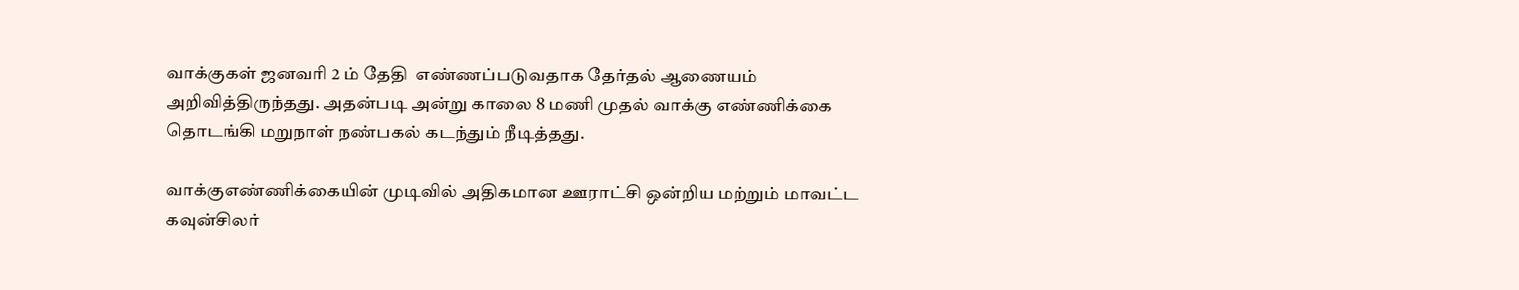வாக்குகள் ஜனவரி 2 ம் தேதி  எண்ணப்படுவதாக தேர்தல் ஆணையம் அறிவித்திருந்தது. அதன்படி அன்று காலை 8 மணி முதல் வாக்கு எண்ணிக்கை தொடங்கி மறுநாள் நண்பகல் கடந்தும் நீடித்தது.

வாக்குஎண்ணிக்கையின் முடிவில் அதிகமான ஊராட்சி ஒன்றிய மற்றும் மாவட்ட கவுன்சிலர்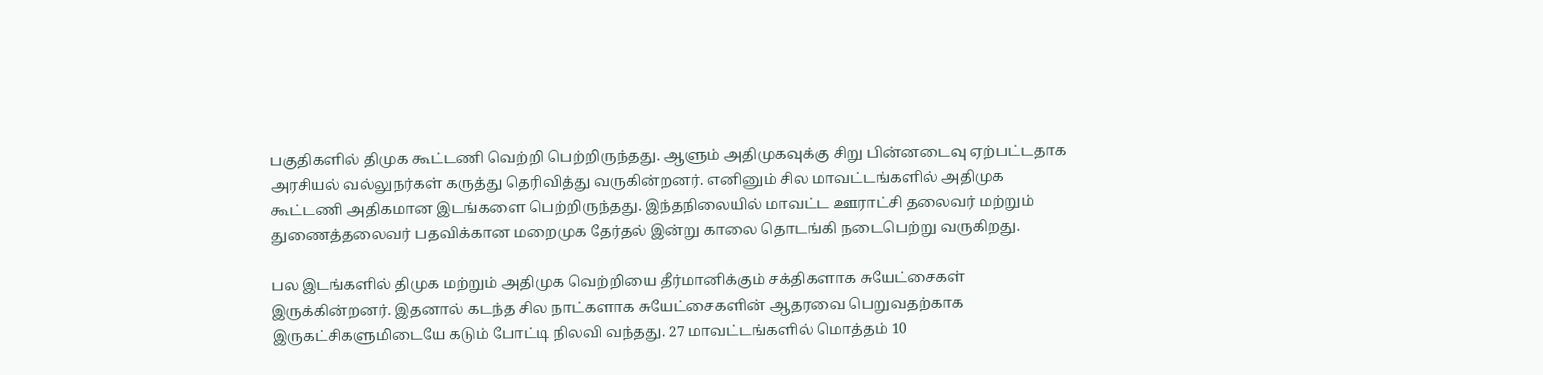பகுதிகளில் திமுக கூட்டணி வெற்றி பெற்றிருந்தது. ஆளும் அதிமுகவுக்கு சிறு பின்னடைவு ஏற்பட்டதாக அரசியல் வல்லுநர்கள் கருத்து தெரிவித்து வருகின்றனர். எனினும் சில மாவட்டங்களில் அதிமுக கூட்டணி அதிகமான இடங்களை பெற்றிருந்தது. இந்தநிலையில் மாவட்ட ஊராட்சி தலைவர் மற்றும் துணைத்தலைவர் பதவிக்கான மறைமுக தேர்தல் இன்று காலை தொடங்கி நடைபெற்று வருகிறது.

பல இடங்களில் திமுக மற்றும் அதிமுக வெற்றியை தீர்மானிக்கும் சக்திகளாக சுயேட்சைகள் இருக்கின்றனர். இதனால் கடந்த சில நாட்களாக சுயேட்சைகளின் ஆதரவை பெறுவதற்காக இருகட்சிகளுமிடையே கடும் போட்டி நிலவி வந்தது. 27 மாவட்டங்களில் மொத்தம் 10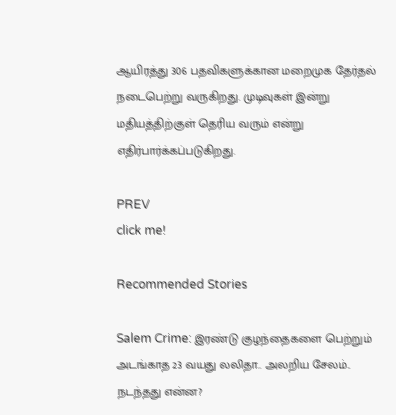ஆயிரத்து 306 பதவிகளுக்கான மறைமுக தேர்தல் நடைபெற்று வருகிறது. முடிவுகள் இன்று மதியத்திற்குள் தெரிய வரும் என்று எதிர்பார்க்கப்படுகிறது.

PREV
click me!

Recommended Stories

Salem Crime: இரண்டு குழந்தைகளை பெற்றும் அடங்காத 23 வயது லலிதா.. அலறிய சேலம்.. நடந்தது என்ன?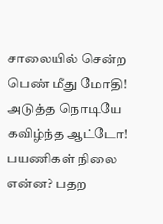சாலையில் சென்ற பெண் மீது மோதி! அடுத்த நொடியே கவிழ்ந்த ஆட்டோ! பயணிகள் நிலை என்ன? பதற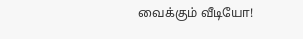வைக்கும் வீடியோ!